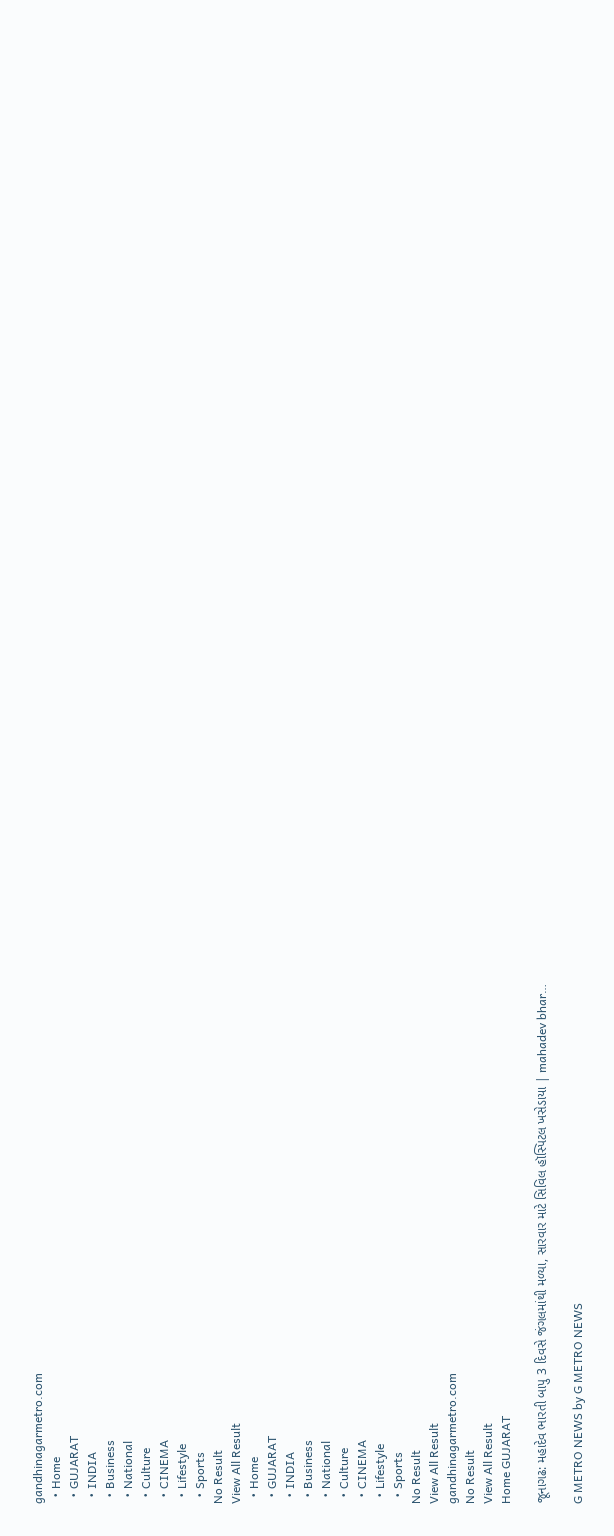gandhinagarmetro.com
  • Home
  • GUJARAT
  • INDIA
  • Business
  • National
  • Culture
  • CINEMA
  • Lifestyle
  • Sports
No Result
View All Result
  • Home
  • GUJARAT
  • INDIA
  • Business
  • National
  • Culture
  • CINEMA
  • Lifestyle
  • Sports
No Result
View All Result
gandhinagarmetro.com
No Result
View All Result
Home GUJARAT

જૂનાગઢ: મહાદેવ ભારતી બાપુ 3 દિવસે જંગલમાંથી મળ્યા, સારવાર માટે સિવિલ હૉસ્પિટલ ખસેડાયા | mahadev bhar…

G METRO NEWS by G METRO NEWS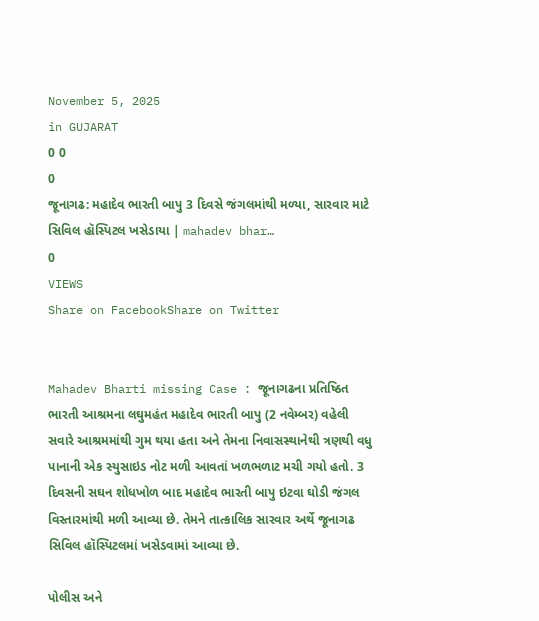November 5, 2025
in GUJARAT
0 0
0
જૂનાગઢ: મહાદેવ ભારતી બાપુ 3 દિવસે જંગલમાંથી મળ્યા, સારવાર માટે સિવિલ હૉસ્પિટલ ખસેડાયા | mahadev bhar…
0
VIEWS
Share on FacebookShare on Twitter


Mahadev Bharti missing Case : જૂનાગઢના પ્રતિષ્ઠિત ભારતી આશ્રમના લઘુમહંત મહાદેવ ભારતી બાપુ (2 નવેમ્બર) વહેલી સવારે આશ્રમમાંથી ગુમ થયા હતા અને તેમના નિવાસસ્થાનેથી ત્રણથી વધુ પાનાની એક સ્યુસાઇડ નોટ મળી આવતાં ખળભળાટ મચી ગયો હતો. 3 દિવસની સઘન શોધખોળ બાદ મહાદેવ ભારતી બાપુ ઇટવા ઘોડી જંગલ વિસ્તારમાંથી મળી આવ્યા છે. તેમને તાત્કાલિક સારવાર અર્થે જૂનાગઢ સિવિલ હૉસ્પિટલમાં ખસેડવામાં આવ્યા છે.

પોલીસ અને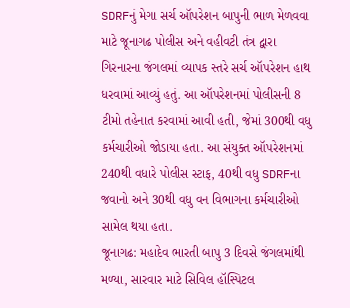SDRFનું મેગા સર્ચ ઑપરેશન બાપુની ભાળ મેળવવા માટે જૂનાગઢ પોલીસ અને વહીવટી તંત્ર દ્વારા ગિરનારના જંગલમાં વ્યાપક સ્તરે સર્ચ ઑપરેશન હાથ ધરવામાં આવ્યું હતું. આ ઑપરેશનમાં પોલીસની 8 ટીમો તહેનાત કરવામાં આવી હતી, જેમાં 300થી વધુ કર્મચારીઓ જોડાયા હતા. આ સંયુક્ત ઑપરેશનમાં 240થી વધારે પોલીસ સ્ટાફ, 40થી વધુ SDRFના જવાનો અને 30થી વધુ વન વિભાગના કર્મચારીઓ સામેલ થયા હતા.
જૂનાગઢ: મહાદેવ ભારતી બાપુ 3 દિવસે જંગલમાંથી મળ્યા, સારવાર માટે સિવિલ હૉસ્પિટલ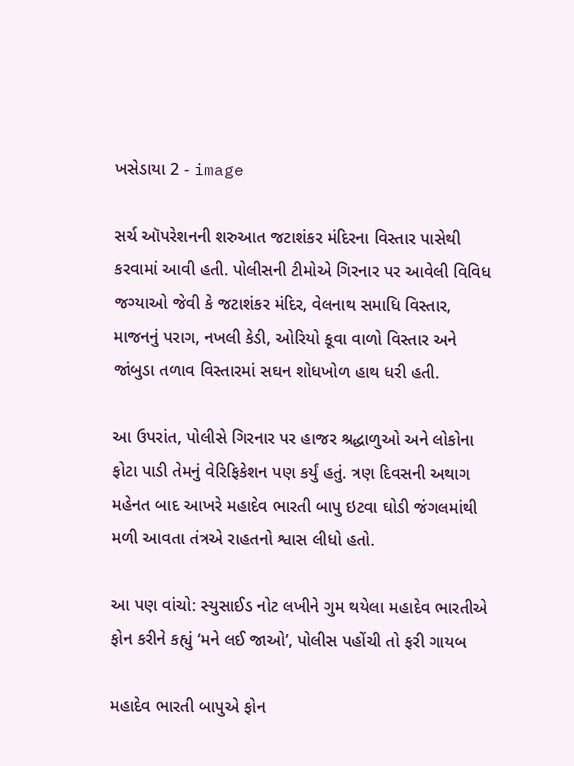ખસેડાયા 2 - image

સર્ચ ઑપરેશનની શરુઆત જટાશંકર મંદિરના વિસ્તાર પાસેથી કરવામાં આવી હતી. પોલીસની ટીમોએ ગિરનાર પર આવેલી વિવિધ જગ્યાઓ જેવી કે જટાશંકર મંદિર, વેલનાથ સમાધિ વિસ્તાર, માજનનું પરાગ, નખલી કેડી, ઓરિયો કૂવા વાળો વિસ્તાર અને જાંબુડા તળાવ વિસ્તારમાં સઘન શોધખોળ હાથ ધરી હતી.

આ ઉપરાંત, પોલીસે ગિરનાર પર હાજર શ્રદ્ધાળુઓ અને લોકોના ફોટા પાડી તેમનું વેરિફિકેશન પણ કર્યું હતું. ત્રણ દિવસની અથાગ મહેનત બાદ આખરે મહાદેવ ભારતી બાપુ ઇટવા ઘોડી જંગલમાંથી મળી આવતા તંત્રએ રાહતનો શ્વાસ લીધો હતો.

આ પણ વાંચો: સ્યુસાઈડ નોટ લખીને ગુમ થયેલા મહાદેવ ભારતીએ ફોન કરીને કહ્યું ‘મને લઈ જાઓ’, પોલીસ પહોંચી તો ફરી ગાયબ

મહાદેવ ભારતી બાપુએ ફોન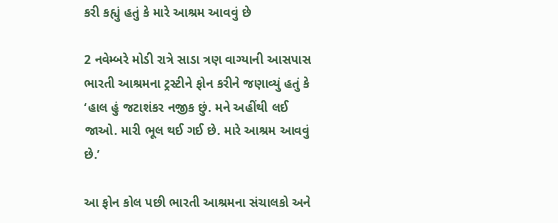કરી કહ્યું હતું કે મારે આશ્રમ આવવું છે

2 નવેમ્બરે મોડી રાત્રે સાડા ત્રણ વાગ્યાની આસપાસ ભારતી આશ્રમના ટ્રસ્ટીને ફોન કરીને જણાવ્યું હતું કે ‘હાલ હું જટાશંકર નજીક છું. મને અહીંથી લઈ જાઓ. મારી ભૂલ થઈ ગઈ છે. મારે આશ્રમ આવવું છે.’

આ ફોન કોલ પછી ભારતી આશ્રમના સંચાલકો અને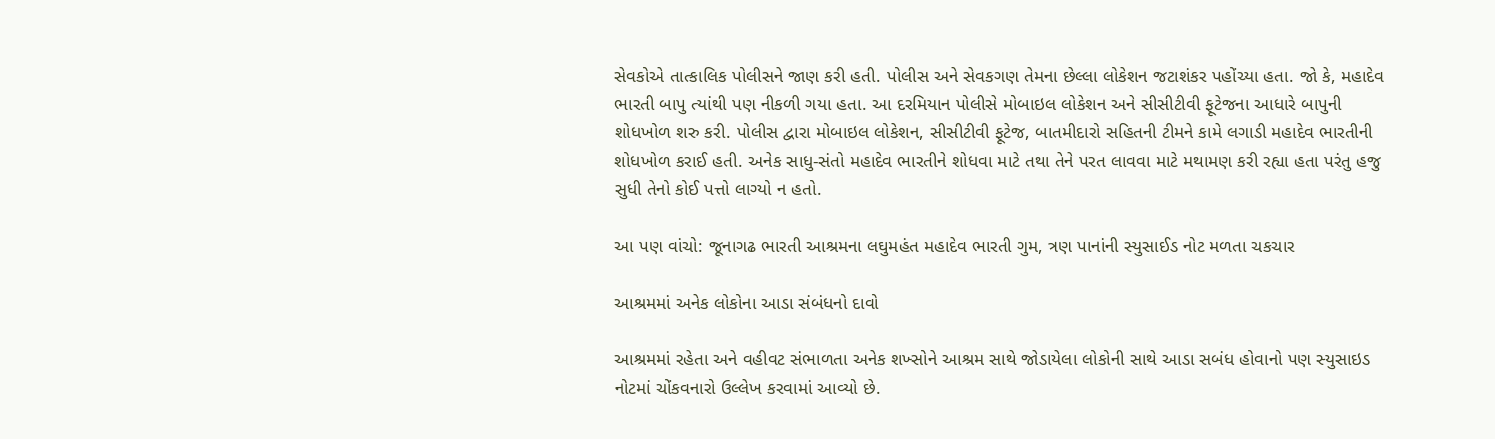સેવકોએ તાત્કાલિક પોલીસને જાણ કરી હતી. પોલીસ અને સેવકગણ તેમના છેલ્લા લોકેશન જટાશંકર પહોંચ્યા હતા. જો કે, મહાદેવ ભારતી બાપુ ત્યાંથી પણ નીકળી ગયા હતા. આ દરમિયાન પોલીસે મોબાઇલ લોકેશન અને સીસીટીવી ફૂટેજના આધારે બાપુની શોધખોળ શરુ કરી. પોલીસ દ્વારા મોબાઇલ લોકેશન, સીસીટીવી ફૂટેજ, બાતમીદારો સહિતની ટીમને કામે લગાડી મહાદેવ ભારતીની શોધખોળ કરાઈ હતી. અનેક સાધુ-સંતો મહાદેવ ભારતીને શોધવા માટે તથા તેને પરત લાવવા માટે મથામણ કરી રહ્યા હતા પરંતુ હજુ સુધી તેનો કોઈ પત્તો લાગ્યો ન હતો.

આ પણ વાંચો: જૂનાગઢ ભારતી આશ્રમના લઘુમહંત મહાદેવ ભારતી ગુમ, ત્રણ પાનાંની સ્યુસાઈડ નોટ મળતા ચકચાર

આશ્રમમાં અનેક લોકોના આડા સંબંધનો દાવો

આશ્રમમાં રહેતા અને વહીવટ સંભાળતા અનેક શખ્સોને આશ્રમ સાથે જોડાયેલા લોકોની સાથે આડા સબંધ હોવાનો પણ સ્યુસાઇડ નોટમાં ચોંકવનારો ઉલ્લેખ કરવામાં આવ્યો છે.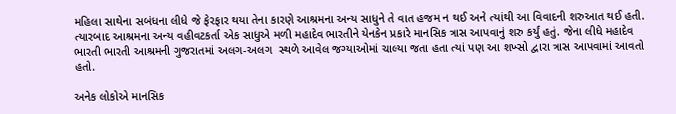મહિલા સાથેના સબંધના લીધે જે ફેરફાર થયા તેના કારણે આશ્રમના અન્ય સાધુને તે વાત હજમ ન થઈ અને ત્યાંથી આ વિવાદની શરુઆત થઈ હતી. ત્યારબાદ આશ્રમના અન્ય વહીવટકર્તા એક સાધુએ મળી મહાદેવ ભારતીને યેનકેન પ્રકારે માનસિક ત્રાસ આપવાનું શરુ કર્યું હતું. જેના લીધે મહાદેવ ભારતી ભારતી આશ્રમની ગુજરાતમાં અલગ-અલગ  સ્થળે આવેલ જગ્યાઓમાં ચાલ્યા જતા હતા ત્યાં પણ આ શખ્સો દ્વારા ત્રાસ આપવામાં આવતો હતો.

અનેક લોકોએ માનસિક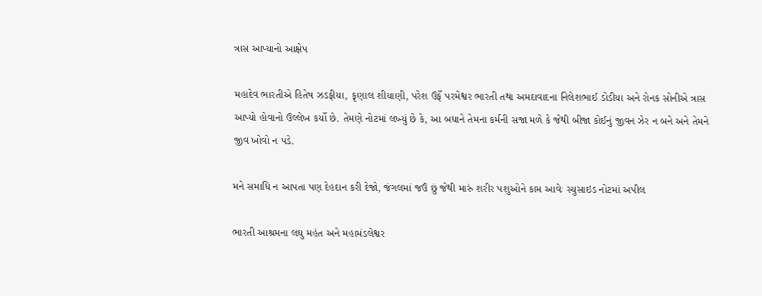ત્રાસ આપ્યાનો આક્ષેપ

મહાદેવ ભારતીએ હિતેષ ઝડફીયા, કૃણાલ શીયાણી, પરેશ ઉર્ફે પરમેશ્વર ભારતી તથા અમદાવાદના નિલેશભાઈ ડોડીયા અને રોનક સોનીએ ત્રાસ આપ્યો હોવાનો ઉલ્લેખ કર્યો છે. તેમણે નોટમાં લખ્યું છે કે, આ બધાને તેમના કર્મની સજા મળે કે જેથી બીજા કોઈનું જીવન ઝેર ન બને અને તેમને જીવ ખોવો ન પડે.

મને સમાધિ ન આપતા પણ દેહદાન કરી દેજો, જંગલમાં જઉં છું જેથી મારું શરીર પશુઓને કામ આવેઃ સ્યુસાઇડ નોટમાં અપીલ

ભારતી આશ્રમના લઘુ મહંત અને મહામંડલેશ્વર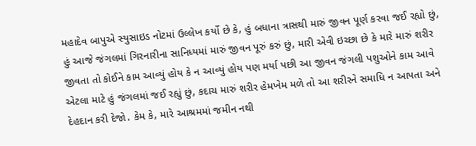મહાદેવ બાપુએ સ્યુસાઇડ નોટમાં ઉલ્લેખ કર્યો છે કે, હું બધાના ત્રાસથી મારું જીવન પૂર્ણ કરવા જઈ રહ્યો છું, હું આજે જંગલમાં ગિરનારીના સાનિધ્યમાં મારું જીવન પૂરું કરું છું, મારી એવી ઇચ્છા છે કે મારે મારું શરીર જીવતા તો કોઈને કામ આવ્યું હોય કે ન આવ્યું હોય પણ મર્યા પછી આ જીવન જંગલી પશુઓને કામ આવે એટલા માટે હું જંગલમાં જઈ રહ્યું છું, કદાચ મારું શરીર હેમખેમ મળે તો આ શરીરને સમાધિ ન આપતા અને દેહદાન કરી દેજો. કેમ કે, મારે આશ્રમમાં જમીન નથી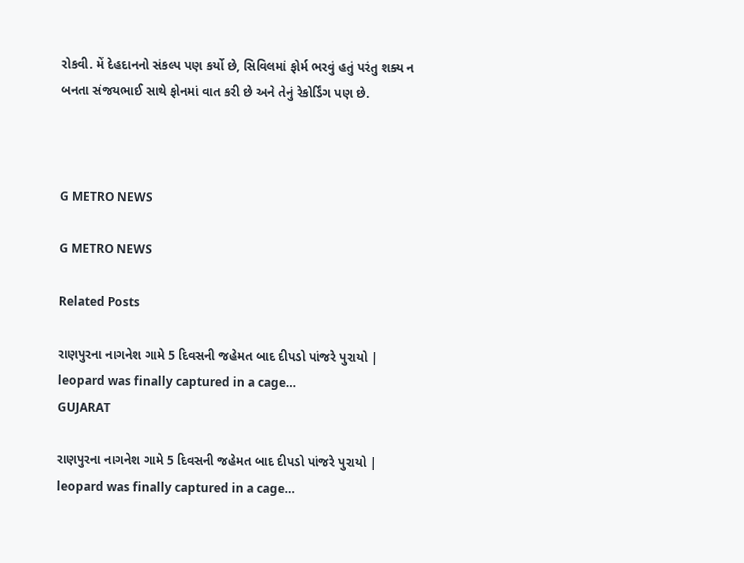રોકવી. મેં દેહદાનનો સંકલ્પ પણ કર્યો છે, સિવિલમાં ફોર્મ ભરવું હતું પરંતુ શક્ય ન બનતા સંજયભાઈ સાથે ફોનમાં વાત કરી છે અને તેનું રેકોર્ડિંગ પણ છે.



G METRO NEWS

G METRO NEWS

Related Posts

રાણપુરના નાગનેશ ગામે 5 દિવસની જહેમત બાદ દીપડો પાંજરે પુરાયો | leopard was finally captured in a cage…
GUJARAT

રાણપુરના નાગનેશ ગામે 5 દિવસની જહેમત બાદ દીપડો પાંજરે પુરાયો | leopard was finally captured in a cage…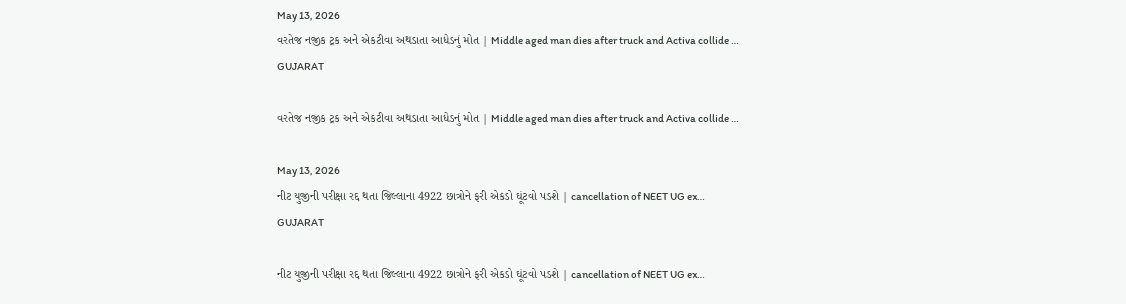May 13, 2026
વરતેજ નજીક ટ્રક અને એકટીવા અથડાતા આધેડનું મોત | Middle aged man dies after truck and Activa collide …
GUJARAT

વરતેજ નજીક ટ્રક અને એકટીવા અથડાતા આધેડનું મોત | Middle aged man dies after truck and Activa collide …

May 13, 2026
નીટ યુજીની પરીક્ષા રદ્દ થતા જિલ્લાના 4922 છાત્રોને ફરી એકડો ઘૂંટવો પડશે | cancellation of NEET UG ex…
GUJARAT

નીટ યુજીની પરીક્ષા રદ્દ થતા જિલ્લાના 4922 છાત્રોને ફરી એકડો ઘૂંટવો પડશે | cancellation of NEET UG ex…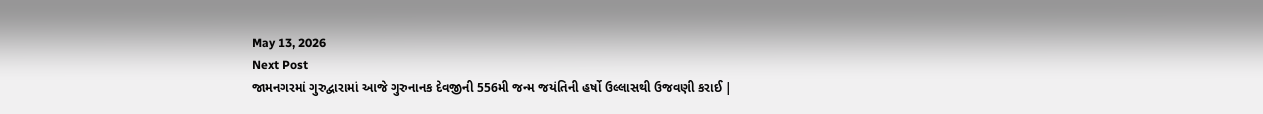May 13, 2026
Next Post
જામનગરમાં ગુરુદ્વારામાં આજે ગુરુનાનક દેવજીની 556મી જન્મ જયંતિની હર્ષો ઉલ્લાસથી ઉજવણી કરાઈ |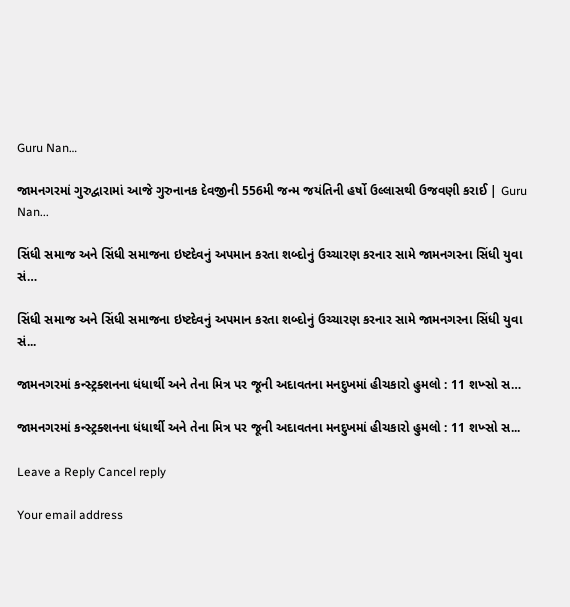Guru Nan…

જામનગરમાં ગુરુદ્વારામાં આજે ગુરુનાનક દેવજીની 556મી જન્મ જયંતિની હર્ષો ઉલ્લાસથી ઉજવણી કરાઈ | Guru Nan...

સિંધી સમાજ અને સિંધી સમાજના ઇષ્ટદેવનું અપમાન કરતા શબ્દોનું ઉચ્ચારણ કરનાર સામે જામનગરના સિંધી યુવા સં…

સિંધી સમાજ અને સિંધી સમાજના ઇષ્ટદેવનું અપમાન કરતા શબ્દોનું ઉચ્ચારણ કરનાર સામે જામનગરના સિંધી યુવા સં...

જામનગરમાં કન્સ્ટ્રક્શનના ધંધાર્થી અને તેના મિત્ર પર જૂની અદાવતના મનદુખમાં હીચકારો હુમલો : 11 શખ્સો સ…

જામનગરમાં કન્સ્ટ્રક્શનના ધંધાર્થી અને તેના મિત્ર પર જૂની અદાવતના મનદુખમાં હીચકારો હુમલો : 11 શખ્સો સ...

Leave a Reply Cancel reply

Your email address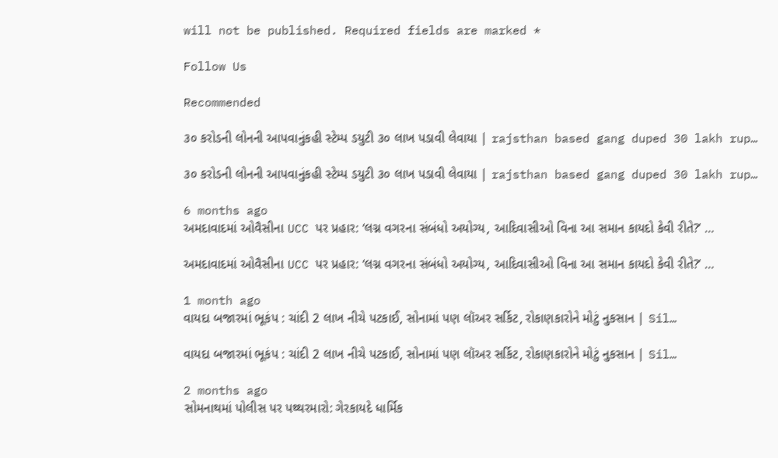will not be published. Required fields are marked *

Follow Us

Recommended

૩૦ કરોડની લોનની આપવાનુંકહી સ્ટેમ્પ ડયુટી ૩૦ લાખ પડાવી લેવાયા | rajsthan based gang duped 30 lakh rup…

૩૦ કરોડની લોનની આપવાનુંકહી સ્ટેમ્પ ડયુટી ૩૦ લાખ પડાવી લેવાયા | rajsthan based gang duped 30 lakh rup…

6 months ago
અમદાવાદમાં ઓવૈસીના UCC પર પ્રહાર: ‘લગ્ન વગરના સંબંધો અયોગ્ય, આદિવાસીઓ વિના આ સમાન કાયદો કેવી રીતે?’ …

અમદાવાદમાં ઓવૈસીના UCC પર પ્રહાર: ‘લગ્ન વગરના સંબંધો અયોગ્ય, આદિવાસીઓ વિના આ સમાન કાયદો કેવી રીતે?’ …

1 month ago
વાયદા બજારમાં ભૂકંપ : ચાંદી 2 લાખ નીચે પટકાઈ, સોનામાં પણ લૉઅર સર્કિટ, રોકાણકારોને મોટું નુકસાન | Sil…

વાયદા બજારમાં ભૂકંપ : ચાંદી 2 લાખ નીચે પટકાઈ, સોનામાં પણ લૉઅર સર્કિટ, રોકાણકારોને મોટું નુકસાન | Sil…

2 months ago
સોમનાથમાં પોલીસ પર પથ્થરમારો: ગેરકાયદે ધાર્મિક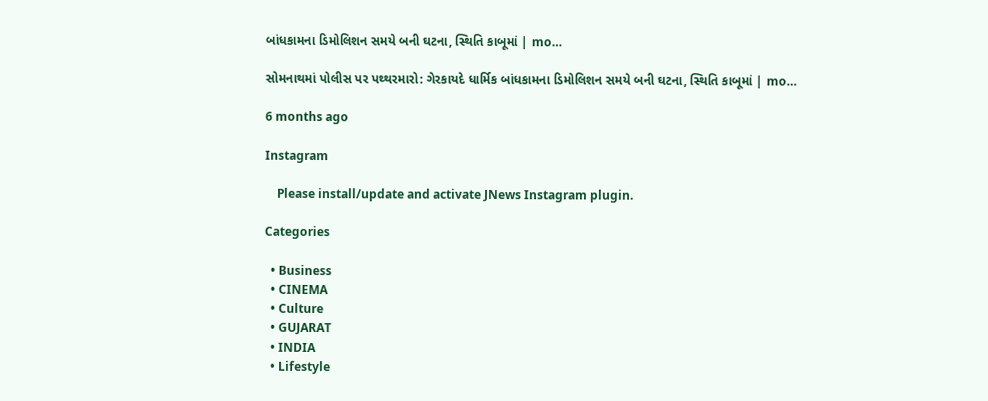બાંધકામના ડિમોલિશન સમયે બની ઘટના, સ્થિતિ કાબૂમાં | mo…

સોમનાથમાં પોલીસ પર પથ્થરમારો: ગેરકાયદે ધાર્મિક બાંધકામના ડિમોલિશન સમયે બની ઘટના, સ્થિતિ કાબૂમાં | mo…

6 months ago

Instagram

    Please install/update and activate JNews Instagram plugin.

Categories

  • Business
  • CINEMA
  • Culture
  • GUJARAT
  • INDIA
  • Lifestyle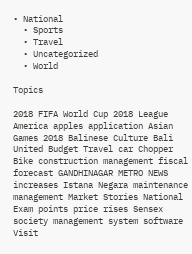• National
  • Sports
  • Travel
  • Uncategorized
  • World

Topics

2018 FIFA World Cup 2018 League America apples application Asian Games 2018 Balinese Culture Bali United Budget Travel car Chopper Bike construction management fiscal forecast GANDHINAGAR METRO NEWS increases Istana Negara maintenance management Market Stories National Exam points price rises Sensex society management system software Visit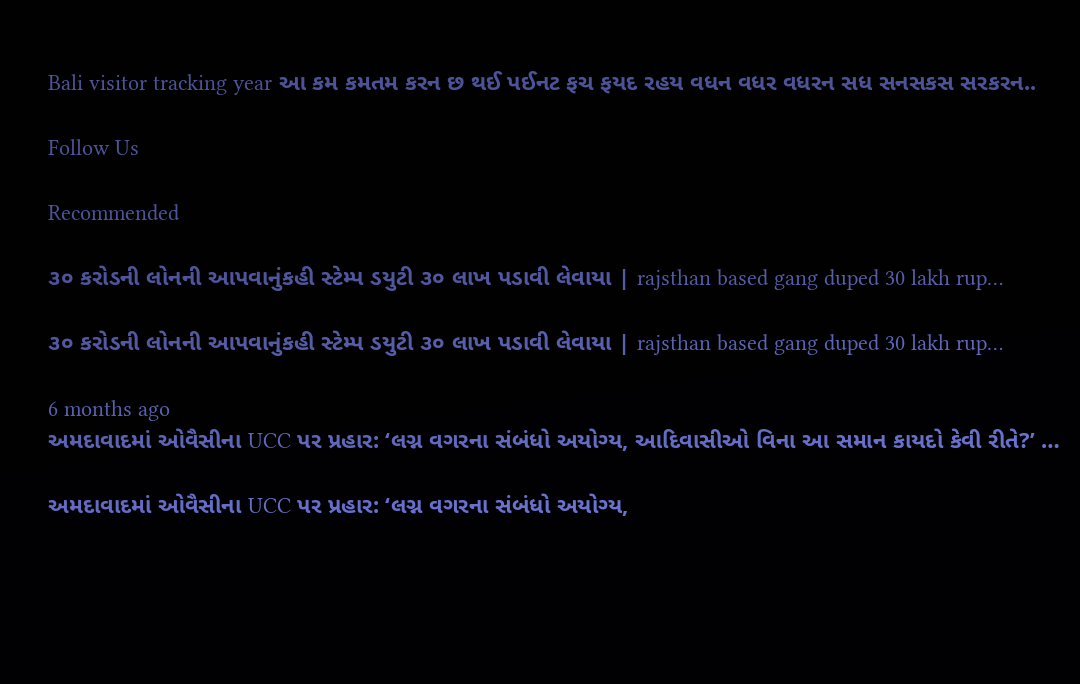Bali visitor tracking year આ કમ કમતમ કરન છ થઈ પઈનટ ફચ ફયદ રહય વધન વધર વધરન સધ સનસકસ સરકરન..

Follow Us

Recommended

૩૦ કરોડની લોનની આપવાનુંકહી સ્ટેમ્પ ડયુટી ૩૦ લાખ પડાવી લેવાયા | rajsthan based gang duped 30 lakh rup…

૩૦ કરોડની લોનની આપવાનુંકહી સ્ટેમ્પ ડયુટી ૩૦ લાખ પડાવી લેવાયા | rajsthan based gang duped 30 lakh rup…

6 months ago
અમદાવાદમાં ઓવૈસીના UCC પર પ્રહાર: ‘લગ્ન વગરના સંબંધો અયોગ્ય, આદિવાસીઓ વિના આ સમાન કાયદો કેવી રીતે?’ …

અમદાવાદમાં ઓવૈસીના UCC પર પ્રહાર: ‘લગ્ન વગરના સંબંધો અયોગ્ય,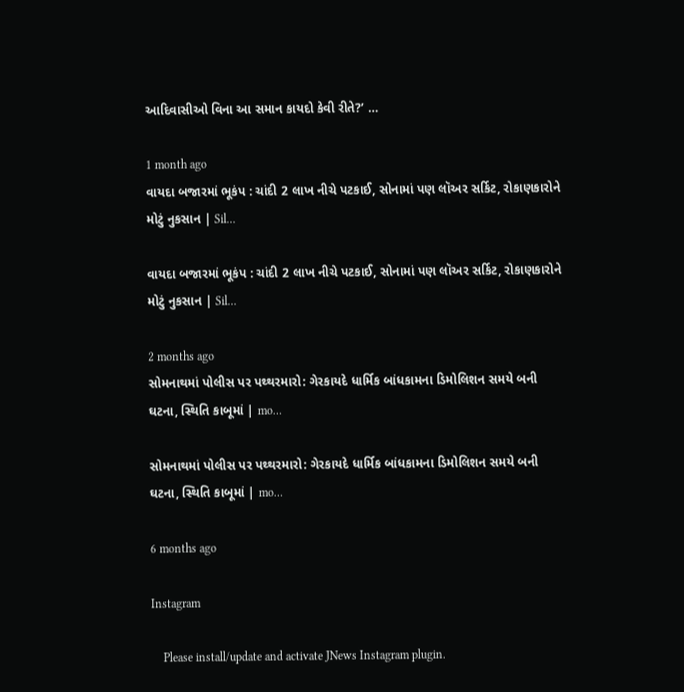આદિવાસીઓ વિના આ સમાન કાયદો કેવી રીતે?’ …

1 month ago
વાયદા બજારમાં ભૂકંપ : ચાંદી 2 લાખ નીચે પટકાઈ, સોનામાં પણ લૉઅર સર્કિટ, રોકાણકારોને મોટું નુકસાન | Sil…

વાયદા બજારમાં ભૂકંપ : ચાંદી 2 લાખ નીચે પટકાઈ, સોનામાં પણ લૉઅર સર્કિટ, રોકાણકારોને મોટું નુકસાન | Sil…

2 months ago
સોમનાથમાં પોલીસ પર પથ્થરમારો: ગેરકાયદે ધાર્મિક બાંધકામના ડિમોલિશન સમયે બની ઘટના, સ્થિતિ કાબૂમાં | mo…

સોમનાથમાં પોલીસ પર પથ્થરમારો: ગેરકાયદે ધાર્મિક બાંધકામના ડિમોલિશન સમયે બની ઘટના, સ્થિતિ કાબૂમાં | mo…

6 months ago

Instagram

    Please install/update and activate JNews Instagram plugin.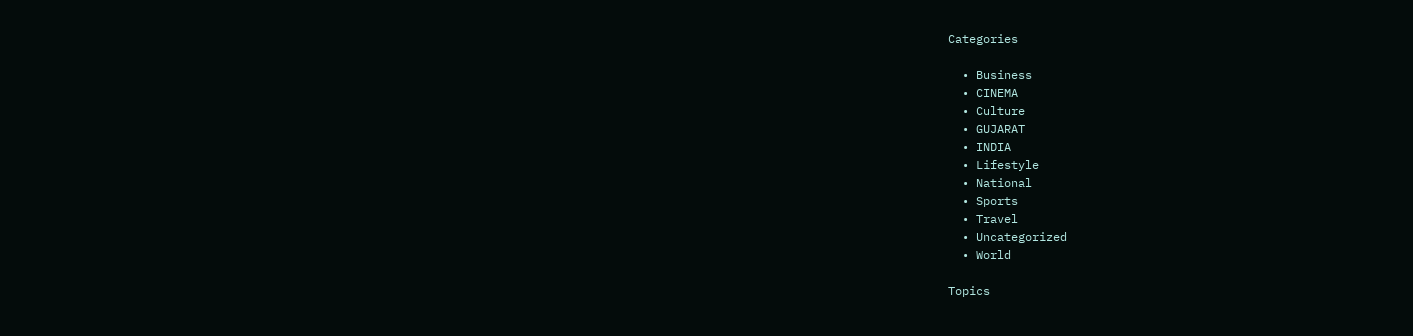Categories

  • Business
  • CINEMA
  • Culture
  • GUJARAT
  • INDIA
  • Lifestyle
  • National
  • Sports
  • Travel
  • Uncategorized
  • World

Topics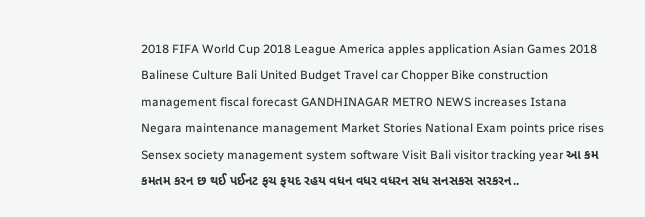2018 FIFA World Cup 2018 League America apples application Asian Games 2018 Balinese Culture Bali United Budget Travel car Chopper Bike construction management fiscal forecast GANDHINAGAR METRO NEWS increases Istana Negara maintenance management Market Stories National Exam points price rises Sensex society management system software Visit Bali visitor tracking year આ કમ કમતમ કરન છ થઈ પઈનટ ફચ ફયદ રહય વધન વધર વધરન સધ સનસકસ સરકરન..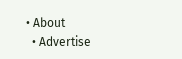• About
  • Advertise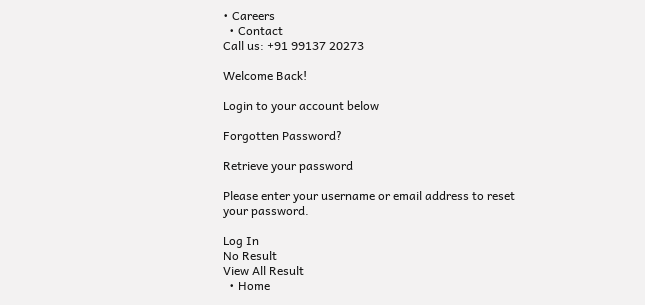• Careers
  • Contact
Call us: +91 99137 20273

Welcome Back!

Login to your account below

Forgotten Password?

Retrieve your password

Please enter your username or email address to reset your password.

Log In
No Result
View All Result
  • Home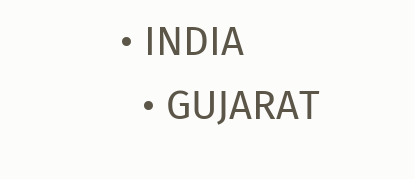• INDIA
  • GUJARAT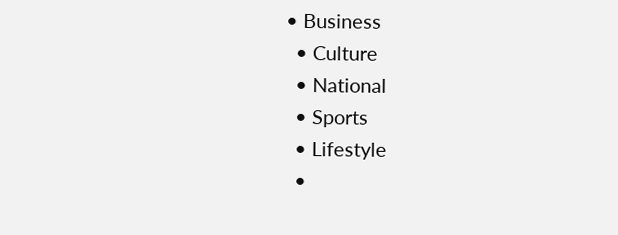• Business
  • Culture
  • National
  • Sports
  • Lifestyle
  •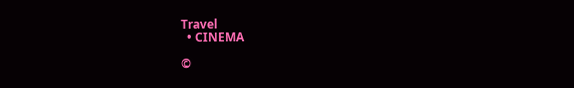Travel
  • CINEMA

©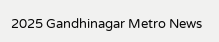2025 Gandhinagar Metro News